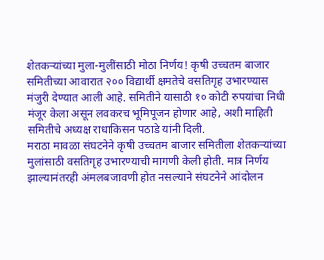शेतकऱ्यांच्या मुला-मुलींसाठी मोठा निर्णय! कृषी उच्चतम बाजार समितीच्या आवारात २०० विद्यार्थी क्षमतेचे वसतिगृह उभारण्यास मंजुरी देण्यात आली आहे. समितीने यासाठी १० कोटी रुपयांचा निधी मंजूर केला असून लवकरच भूमिपूजन होणार आहे, अशी माहिती समितीचे अध्यक्ष राधाकिसन पठाडे यांनी दिली.
मराठा मावळा संघटनेने कृषी उच्चतम बाजार समितीला शेतकऱ्यांच्या मुलांसाठी वसतिगृह उभारण्याची मागणी केली होती. मात्र निर्णय झाल्यानंतरही अंमलबजावणी होत नसल्याने संघटनेने आंदोलन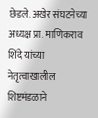छेडले. अखेर संघटनेच्या अध्यक्ष प्रा. माणिकराव शिंदे यांच्या नेतृत्वाखालील शिष्टमंडळाने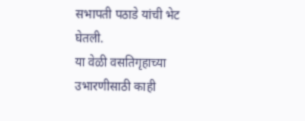सभापती पठाडे यांची भेट घेतली.
या वेळी वसतिगृहाच्या उभारणीसाठी काही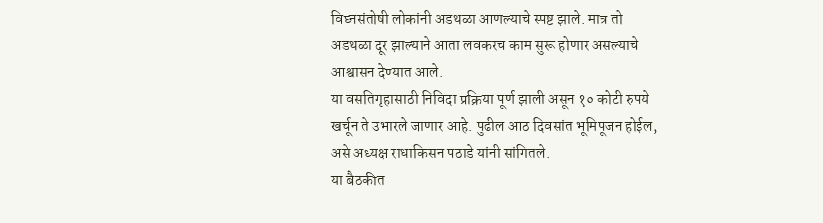विघ्नसंतोषी लोकांनी अडथळा आणल्याचे स्पष्ट झाले. मात्र तो अडथळा दूर झाल्याने आता लवकरच काम सुरू होणार असल्याचे आश्वासन देण्यात आले.
या वसतिगृहासाठी निविदा प्रक्रिया पूर्ण झाली असून १० कोटी रुपये खर्चून ते उभारले जाणार आहे. पुढील आठ दिवसांत भूमिपूजन होईल, असे अध्यक्ष राधाकिसन पठाडे यांनी सांगितले.
या बैठकीत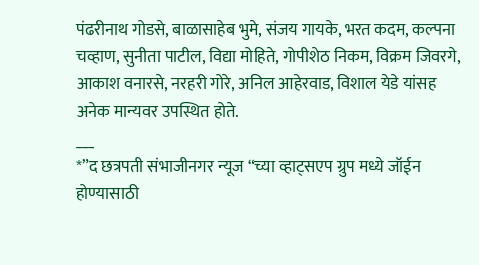पंढरीनाथ गोडसे, बाळासाहेब भुमे, संजय गायके, भरत कदम, कल्पना चव्हाण, सुनीता पाटील, विद्या मोहिते, गोपीशेठ निकम, विक्रम जिवरगे, आकाश वनारसे, नरहरी गोरे, अनिल आहेरवाड, विशाल येडे यांसह अनेक मान्यवर उपस्थित होते.
___
*”द छत्रपती संभाजीनगर न्यूज “च्या व्हाट्सएप ग्रुप मध्ये जॉईन होण्यासाठी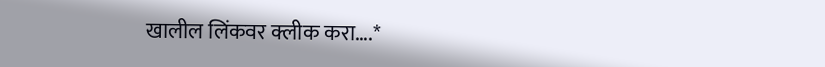खालील लिंकवर क्लीक करा….*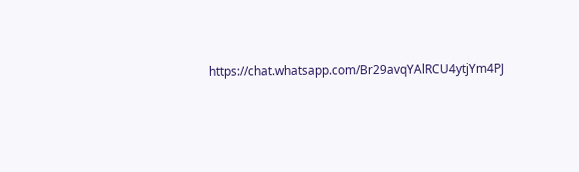https://chat.whatsapp.com/Br29avqYAlRCU4ytjYm4PJ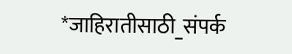*जाहिरातीसाठी_संपर्क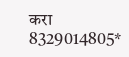करा 8329014805*